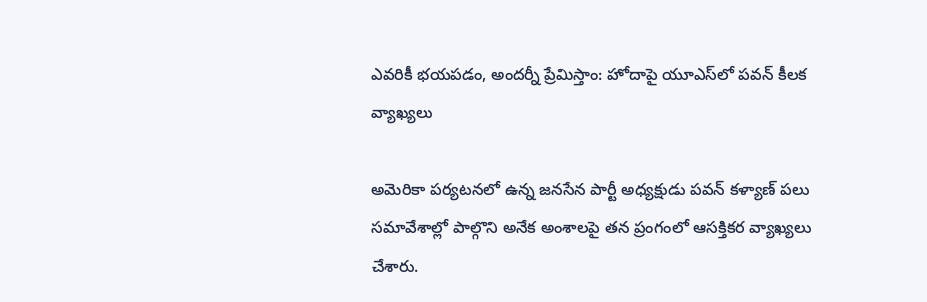ఎవరికీ భయపడం, అందర్నీ ప్రేమిస్తాం: హోదాపై యూఎస్‌లో పవన్ కీలక వ్యాఖ్యలు

అమెరికా పర్యటనలో ఉన్న జనసేన పార్టీ అధ్యక్షుడు పవన్ కళ్యాణ్ పలు సమావేశాల్లో పాల్గొని అనేక అంశాలపై తన ప్రంగంలో ఆసక్తికర వ్యాఖ్యలు చేశారు.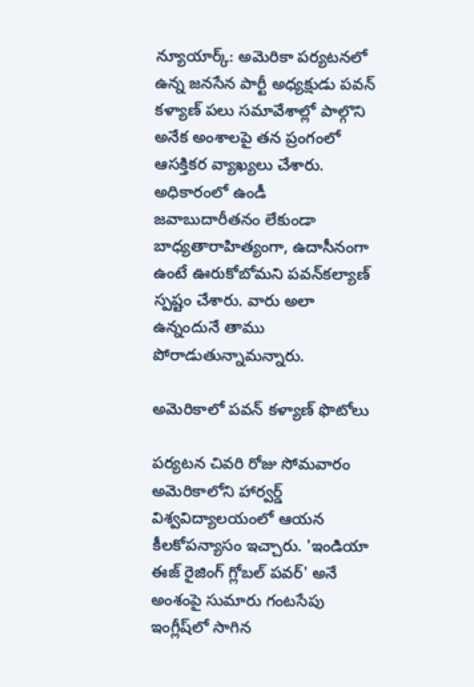న్యూయార్క్: అమెరికా పర్యటనలో ఉన్న జనసేన పార్టీ అధ్యక్షుడు పవన్ కళ్యాణ్ పలు సమావేశాల్లో పాల్గొని అనేక అంశాలపై తన ప్రంగంలో ఆసక్తికర వ్యాఖ్యలు చేశారు. అధికారంలో ఉండీ జవాబుదారీతనం లేకుండా బాధ్యతారాహిత్యంగా, ఉదాసీనంగా ఉంటే ఊరుకోబోమని పవన్‌కల్యాణ్‌ స్పష్టం చేశారు. వారు అలా ఉన్నందునే తాము పోరాడుతున్నామన్నారు.

అమెరికాలో పవన్ కళ్యాణ్ ఫొటోలు

పర్యటన చివరి రోజు సోమవారం అమెరికాలోని హార్వర్డ్‌ విశ్వవిద్యాలయంలో ఆయన కీలకోపన్యాసం ఇచ్చారు. 'ఇండియా ఈజ్‌ రైజింగ్‌ గ్లోబల్‌ పవర్‌' అనే అంశంపై సుమారు గంటసేపు ఇంగ్లీష్‌లో సాగిన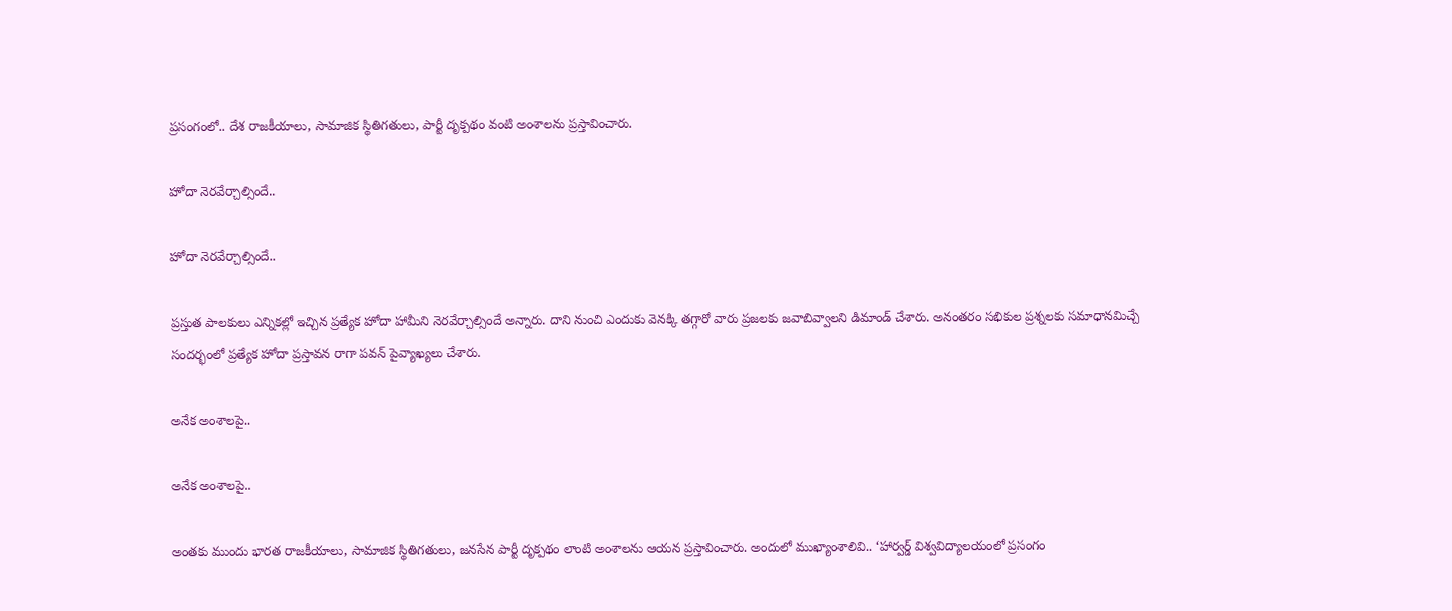ప్రసంగంలో.. దేశ రాజకీయాలు, సామాజిక స్థితిగతులు, పార్టీ దృక్పథం వంటి అంశాలను ప్రస్తావించారు.

హోదా నెరవేర్చాల్సిందే..

హోదా నెరవేర్చాల్సిందే..

ప్రస్తుత పాలకులు ఎన్నికల్లో ఇచ్చిన ప్రత్యేక హోదా హామీని నెరవేర్చాల్సిందే అన్నారు. దాని నుంచి ఎందుకు వెనక్కి తగ్గారో వారు ప్రజలకు జవాబివ్వాలని డిమాండ్‌ చేశారు. అనంతరం సభికుల ప్రశ్నలకు సమాధానమిచ్చే సందర్భంలో ప్రత్యేక హోదా ప్రస్తావన రాగా పవన్‌ పైవ్యాఖ్యలు చేశారు.

అనేక అంశాలపై..

అనేక అంశాలపై..

అంతకు ముందు భారత రాజకీయాలు, సామాజిక స్థితిగతులు, జనసేన పార్టీ దృక్పథం లాంటి అంశాలను ఆయన ప్రస్తావించారు. అందులో ముఖ్యాంశాలివి.. ‘హార్వర్డ్‌ విశ్వవిద్యాలయంలో ప్రసంగం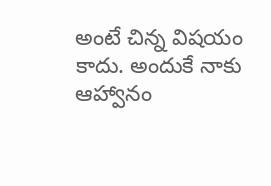అంటే చిన్న విషయం కాదు. అందుకే నాకు ఆహ్వానం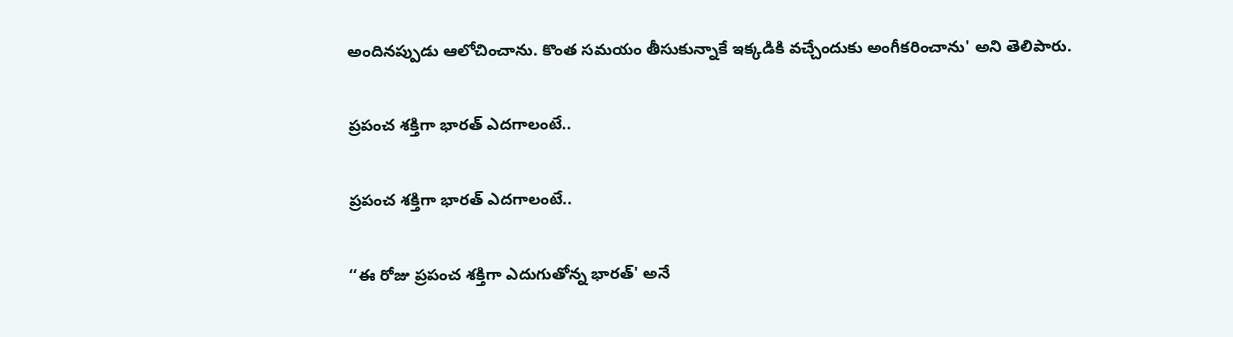అందినప్పుడు ఆలోచించాను. కొంత సమయం తీసుకున్నాకే ఇక్కడికి వచ్చేందుకు అంగీకరించాను' అని తెలిపారు.

ప్రపంచ శక్తిగా భారత్ ఎదగాలంటే..

ప్రపంచ శక్తిగా భారత్ ఎదగాలంటే..

‘‘ఈ రోజు ప్రపంచ శక్తిగా ఎదుగుతోన్న భారత్‌' అనే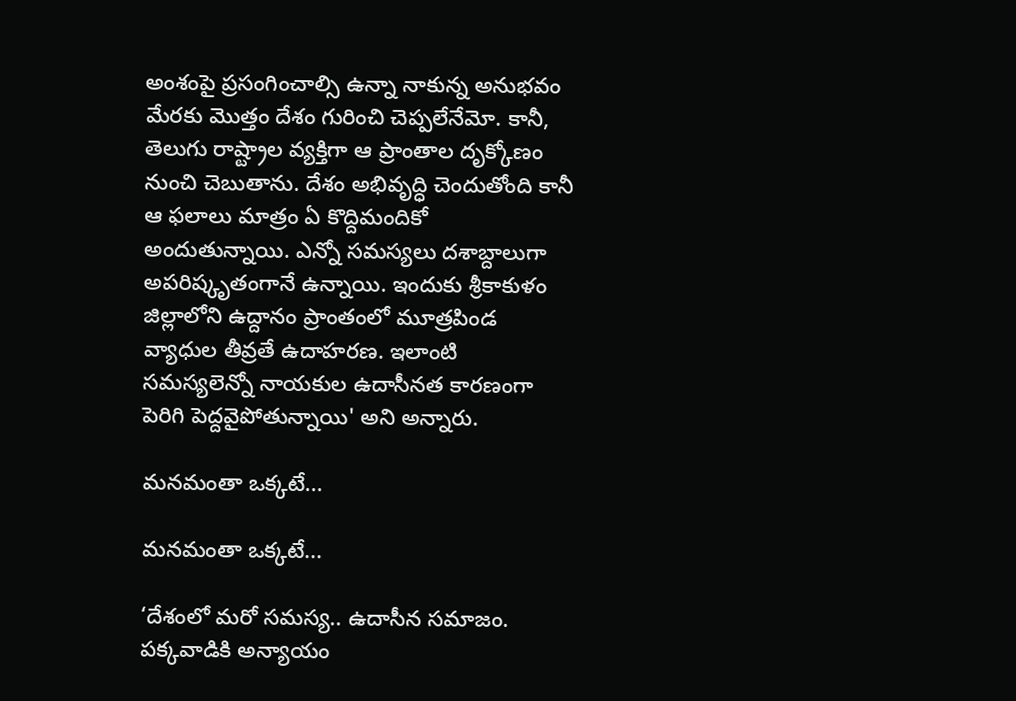అంశంపై ప్రసంగించాల్సి ఉన్నా నాకున్న అనుభవం మేరకు మొత్తం దేశం గురించి చెప్పలేనేమో. కానీ, తెలుగు రాష్ట్రాల వ్యక్తిగా ఆ ప్రాంతాల దృక్కోణం నుంచి చెబుతాను. దేశం అభివృద్ధి చెందుతోంది కానీ ఆ ఫలాలు మాత్రం ఏ కొద్దిమందికో అందుతున్నాయి. ఎన్నో సమస్యలు దశాబ్దాలుగా అపరిష్కృతంగానే ఉన్నాయి. ఇందుకు శ్రీకాకుళం జిల్లాలోని ఉద్దానం ప్రాంతంలో మూత్రపిండ వ్యాధుల తీవ్రతే ఉదాహరణ. ఇలాంటి సమస్యలెన్నో నాయకుల ఉదాసీనత కారణంగా పెరిగి పెద్దవైపోతున్నాయి' అని అన్నారు.

మనమంతా ఒక్కటే...

మనమంతా ఒక్కటే...

‘దేశంలో మరో సమస్య.. ఉదాసీన సమాజం. పక్కవాడికి అన్యాయం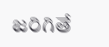జరిగితే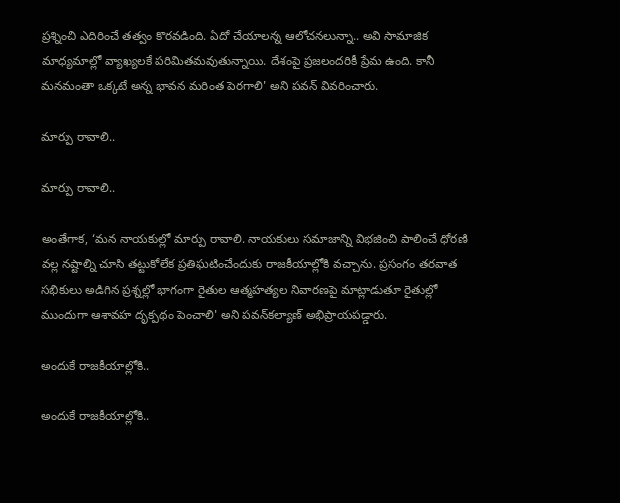ప్రశ్నించి ఎదిరించే తత్వం కొరవడింది. ఏదో చేయాలన్న ఆలోచనలున్నా.. అవి సామాజిక మాధ్యమాల్లో వ్యాఖ్యలకే పరిమితమవుతున్నాయి. దేశంపై ప్రజలందరికీ ప్రేమ ఉంది. కానీ మనమంతా ఒక్కటే అన్న భావన మరింత పెరగాలి' అని పవన్ వివరించారు.

మార్పు రావాలి..

మార్పు రావాలి..

అంతేగాక, ‘మన నాయకుల్లో మార్పు రావాలి. నాయకులు సమాజాన్ని విభజించి పాలించే ధోరణి వల్ల నష్టాల్ని చూసి తట్టుకోలేక ప్రతిఘటించేందుకు రాజకీయాల్లోకి వచ్చాను. ప్రసంగం తరవాత సభికులు అడిగిన ప్రశ్నల్లో భాగంగా రైతుల ఆత్మహత్యల నివారణపై మాట్లాడుతూ రైతుల్లో ముందుగా ఆశావహ దృక్పథం పెంచాలి' అని పవన్‌కల్యాణ్‌ అభిప్రాయపడ్డారు.

అందుకే రాజకీయాల్లోకి..

అందుకే రాజకీయాల్లోకి..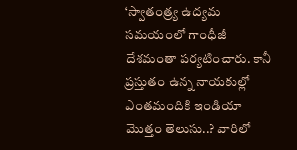‘స్వాతంత్ర్య ఉద్యమ సమయంలో గాంధీజీ దేశమంతా పర్యటించారు. కానీ ప్రస్తుతం ఉన్న నాయకుల్లో ఎంతమందికి ఇండియా మొత్తం తెలుసు..? వారిలో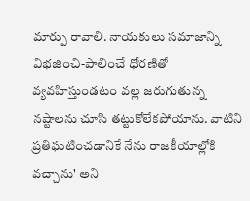మార్పు రావాలి. నాయకులు సమాజాన్ని విభజించి-పాలించే ధోరణితో వ్యవహిస్తుండటం వల్ల జరుగుతున్న నష్టాలను చూసి తట్టుకోలేకపోయాను. వాటిని ప్రతిఘటించడానికే నేను రాజకీయాల్లోకి వచ్చాను' అని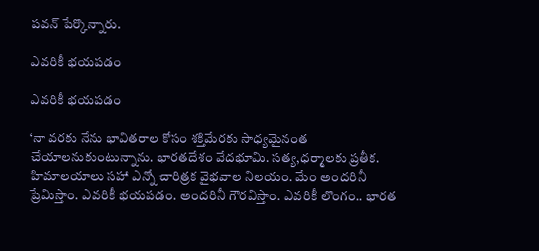పవన్ పేర్కొన్నారు.

ఎవరికీ భయపడం

ఎవరికీ భయపడం

‘నా వరకు నేను భావితరాల కోసం శక్తిమేరకు సాధ్యమైనంత చేయాలనుకుంటున్నాను. భారతదేశం వేదభూమి. సత్య,ధర్మాలకు ప్రతీక. హిమాలయాలు సహా ఎన్నో చారిత్రక వైభవాల నిలయం. మేం అందరినీ ప్రేమిస్తాం. ఎవరికీ భయపడం. అందరినీ గౌరవిస్తాం. ఎవరికీ లొంగం.. భారత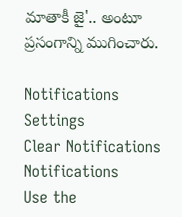మాతాకీ జై'.. అంటూ ప్రసంగాన్ని ముగించారు.

Notifications
Settings
Clear Notifications
Notifications
Use the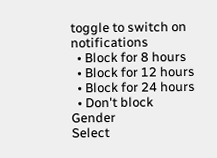toggle to switch on notifications
  • Block for 8 hours
  • Block for 12 hours
  • Block for 24 hours
  • Don't block
Gender
Select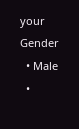your Gender
  • Male
  •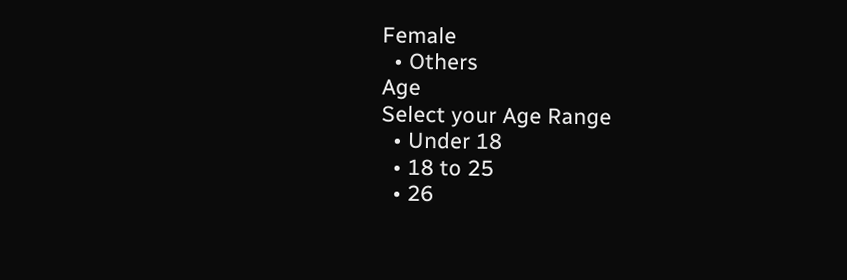Female
  • Others
Age
Select your Age Range
  • Under 18
  • 18 to 25
  • 26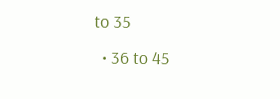to 35
  • 36 to 45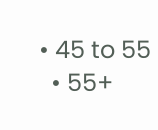• 45 to 55
  • 55+